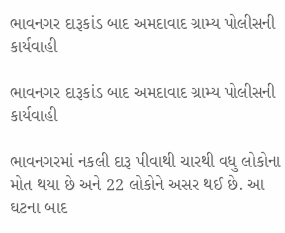ભાવનગર દારૂકાંડ બાદ અમદાવાદ ગ્રામ્ય પોલીસની કાર્યવાહી

ભાવનગર દારૂકાંડ બાદ અમદાવાદ ગ્રામ્ય પોલીસની કાર્યવાહી

ભાવનગરમાં નકલી દારૂ પીવાથી ચારથી વધુ લોકોના મોત થયા છે અને 22 લોકોને અસર થઈ છે. આ ઘટના બાદ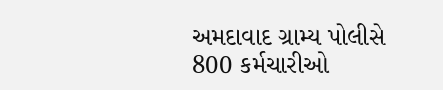અમદાવાદ ગ્રામ્ય પોલીસે 800 કર્મચારીઓ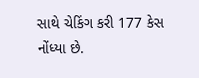સાથે ચેકિંગ કરી 177 કેસ નોંધ્યા છે.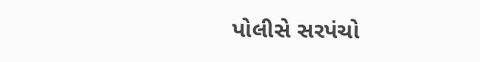પોલીસે સરપંચો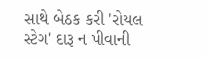સાથે બેઠક કરી 'રોયલ સ્ટેગ' દારૂ ન પીવાની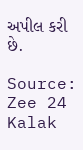અપીલ કરી છે.

Source: Zee 24 Kalak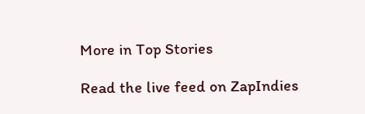More in Top Stories

Read the live feed on ZapIndies